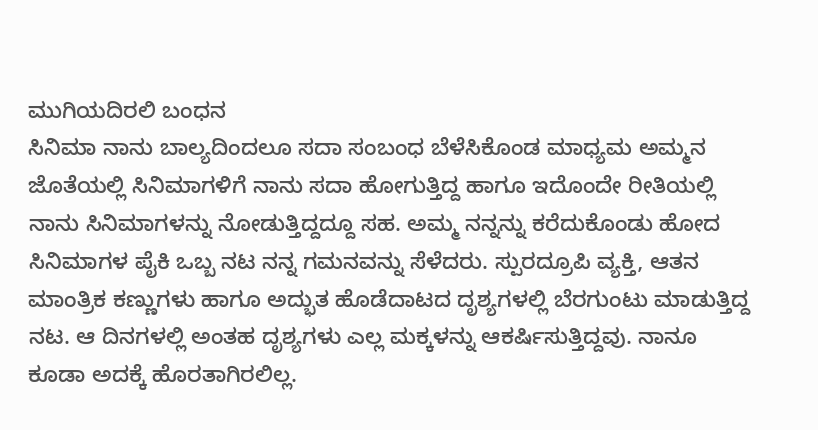ಮುಗಿಯದಿರಲಿ ಬಂಧನ
ಸಿನಿಮಾ ನಾನು ಬಾಲ್ಯದಿಂದಲೂ ಸದಾ ಸಂಬಂಧ ಬೆಳೆಸಿಕೊಂಡ ಮಾಧ್ಯಮ ಅಮ್ಮನ ಜೊತೆಯಲ್ಲಿ ಸಿನಿಮಾಗಳಿಗೆ ನಾನು ಸದಾ ಹೋಗುತ್ತಿದ್ದ ಹಾಗೂ ಇದೊಂದೇ ರೀತಿಯಲ್ಲಿ ನಾನು ಸಿನಿಮಾಗಳನ್ನು ನೋಡುತ್ತಿದ್ದದ್ದೂ ಸಹ. ಅಮ್ಮ ನನ್ನನ್ನು ಕರೆದುಕೊಂಡು ಹೋದ ಸಿನಿಮಾಗಳ ಪೈಕಿ ಒಬ್ಬ ನಟ ನನ್ನ ಗಮನವನ್ನು ಸೆಳೆದರು. ಸ್ಪುರದ್ರೂಪಿ ವ್ಯಕ್ತಿ, ಆತನ ಮಾಂತ್ರಿಕ ಕಣ್ಣುಗಳು ಹಾಗೂ ಅದ್ಭುತ ಹೊಡೆದಾಟದ ದೃಶ್ಯಗಳಲ್ಲಿ ಬೆರಗುಂಟು ಮಾಡುತ್ತಿದ್ದ ನಟ. ಆ ದಿನಗಳಲ್ಲಿ ಅಂತಹ ದೃಶ್ಯಗಳು ಎಲ್ಲ ಮಕ್ಕಳನ್ನು ಆಕರ್ಷಿಸುತ್ತಿದ್ದವು. ನಾನೂ ಕೂಡಾ ಅದಕ್ಕೆ ಹೊರತಾಗಿರಲಿಲ್ಲ.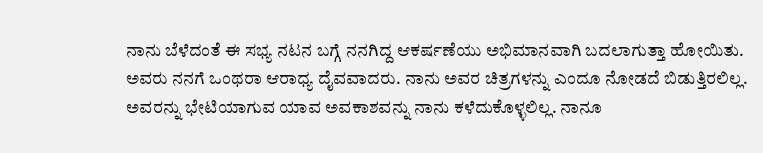ನಾನು ಬೆಳೆದಂತೆ ಈ ಸಭ್ಯ ನಟನ ಬಗ್ಗೆ ನನಗಿದ್ದ ಆಕರ್ಷಣೆಯು ಅಭಿಮಾನವಾಗಿ ಬದಲಾಗುತ್ತಾ ಹೋಯಿತು. ಅವರು ನನಗೆ ಒಂಥರಾ ಆರಾಧ್ಯ ದೈವವಾದರು. ನಾನು ಅವರ ಚಿತ್ರಗಳನ್ನು ಎಂದೂ ನೋಡದೆ ಬಿಡುತ್ತಿರಲಿಲ್ಲ. ಅವರನ್ನು ಭೇಟಿಯಾಗುವ ಯಾವ ಅವಕಾಶವನ್ನು ನಾನು ಕಳೆದುಕೊಳ್ಳಲಿಲ್ಲ. ನಾನೂ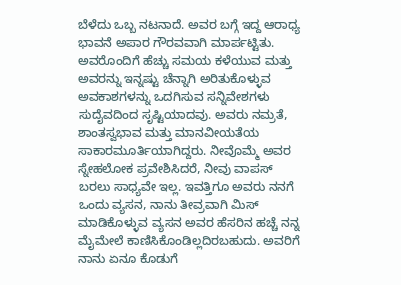ಬೆಳೆದು ಒಬ್ಬ ನಟನಾದೆ. ಅವರ ಬಗ್ಗೆ ಇದ್ದ ಆರಾಧ್ಯ ಭಾವನೆ ಅಪಾರ ಗೌರವವಾಗಿ ಮಾರ್ಪಟ್ಟಿತು. ಅವರೊಂದಿಗೆ ಹೆಚ್ಚು ಸಮಯ ಕಳೆಯುವ ಮತ್ತು ಅವರನ್ನು ಇನ್ನಷ್ಟು ಚೆನ್ನಾಗಿ ಅರಿತುಕೊಳ್ಳುವ ಅವಕಾಶಗಳನ್ನು ಒದಗಿಸುವ ಸನ್ನಿವೇಶಗಳು ಸುದೈವದಿಂದ ಸೃಷ್ಟಿಯಾದವು. ಅವರು ನಮ್ರತೆ, ಶಾಂತಸ್ವಭಾವ ಮತ್ತು ಮಾನವೀಯತೆಯ ಸಾಕಾರಮೂರ್ತಿಯಾಗಿದ್ದರು. ನೀವೊಮ್ಮೆ ಅವರ ಸ್ನೇಹಲೋಕ ಪ್ರವೇಶಿಸಿದರೆ, ನೀವು ವಾಪಸ್ ಬರಲು ಸಾಧ್ಯವೇ ಇಲ್ಲ. ಇವತ್ತಿಗೂ ಅವರು ನನಗೆ ಒಂದು ವ್ಯಸನ, ನಾನು ತೀವ್ರವಾಗಿ ಮಿಸ್ ಮಾಡಿಕೊಳ್ಳುವ ವ್ಯಸನ ಅವರ ಹೆಸರಿನ ಹಚ್ಚೆ ನನ್ನ ಮೈಮೇಲೆ ಕಾಣಿಸಿಕೊಂಡಿಲ್ಲದಿರಬಹುದು. ಅವರಿಗೆ ನಾನು ಏನೂ ಕೊಡುಗೆ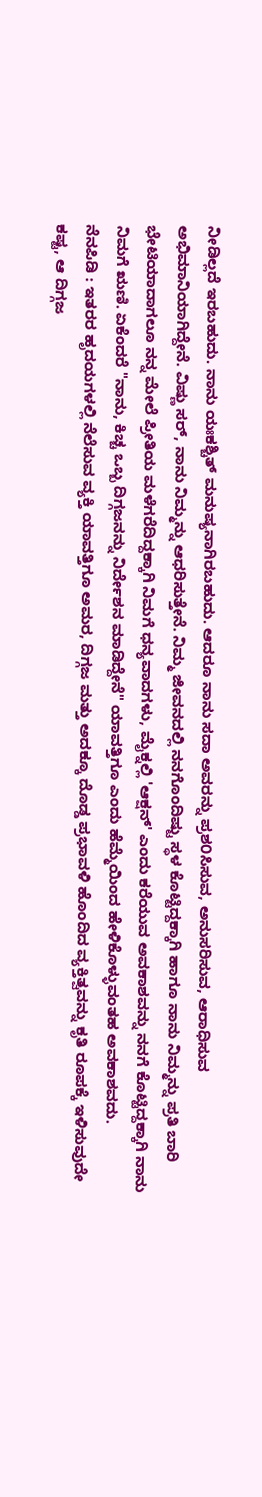ನೀಡಿಲ್ಲದೆ ಇರಬಹುದು. ನಾನು ಯಃಕಶ್ಚಿತ್ ಮನುಷ್ಯನಾಗಿರಬಹುದು. ಆದರೂ ನಾನು ಸದಾ ಅವರನ್ನು ಪ್ರಶ೦ಸಿಸುವ, ಅನುಸರಿಸುವ, ಆರಾಧಿಸುವ ಅಭಿಮಾನಿಯಾಗಿದ್ದೇನೆ. ವಿಷ್ಣು ಸರ್, ನಾನು ನಿಮ್ಮನ್ನು ಆಧರಿಸುತ್ತೇನೆ. ನಿಮ್ಮ ಜೀವನದಲ್ಲಿ ನನಗೊಂದಿಷ್ಟು ಸ್ಥಳ ಕೊಟ್ಟಿದ್ದಕ್ಕಾಗಿ ಹಾಗೂ ನಾನು ನಿಮ್ಮನ್ನು ಪ್ರತಿ ಬಾರಿ ಭೇಟಿಯಾದಾಗಲೂ ನನ್ನ ಮೇಲೆ ಪ್ರೀತಿಯ ಮಳೆಗರೆದಿದ್ದಕ್ಕಾಗಿ ನಿಮಗೆ ಧನ್ಯವಾದಗಳು, ಮೈಕ್ನಲ್ಲಿ 'ಆಕ್ಷನ್' ಎಂದು ಕರೆಯುವ ಅವಕಾಶವನ್ನು ನನಗೆ ಕೊಟ್ಟಿದ್ದಕ್ಕಾಗಿ ನಾನು ನಿಮಗೆ ಋಣಿ. ಏಕೆಂದರೆ "ನಾನು, ಕಿಚ್ಚ ಒಬ್ಬ ದಿಗ್ಗಜನನ್ನು ನಿರ್ದೇಶನ ಮಾಡಿದ್ದೇನೆ" ಯಾವತ್ತಿಗೂ ಎಂದು ಹೆಮ್ಮೆಯಿಂದ ಹೇಳಿಕೊಳ್ಳುವಂತಹ ಅವಕಾಶವದು.
ನೆನಪಿಡಿ : ಇತರರ ಹೃದಯಗಳಲ್ಲಿ ನೆಲೆಸುವ ವ್ಯಕ್ತಿ ಯಾವತ್ತಿಗೂ ಅಮರ, ದಿಗ್ಗಜ ಮತ್ತು ಅದಕ್ಕೂ ದೊಡ್ಡ ಪ್ರಭಾವಳಿ ಹೊಂದಿದ ವ್ಯಕ್ತಿತ್ವವನ್ನು ಕೃತಿ ರೂಪಕ್ಕೆ ಇಳಿಸುವುದೇ ಕಷ್ಟ, ಆ ದಿಗ್ಗಜ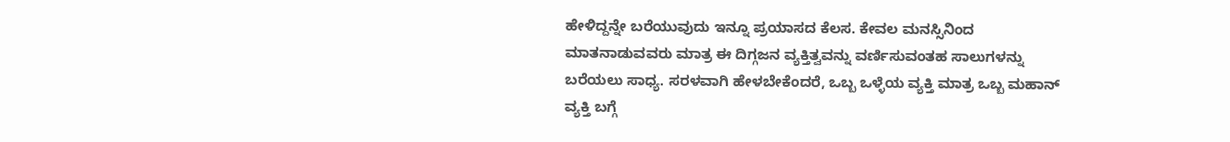ಹೇಳಿದ್ದನ್ನೇ ಬರೆಯುವುದು ಇನ್ನೂ ಪ್ರಯಾಸದ ಕೆಲಸ. ಕೇವಲ ಮನಸ್ಸಿನಿಂದ ಮಾತನಾಡುವವರು ಮಾತ್ರ ಈ ದಿಗ್ಗಜನ ವ್ಯಕ್ತಿತ್ವವನ್ನು ವರ್ಣಿಸುವಂತಹ ಸಾಲುಗಳನ್ನು ಬರೆಯಲು ಸಾಧ್ಯ. ಸರಳವಾಗಿ ಹೇಳಬೇಕೆಂದರೆ, ಒಬ್ಬ ಒಳ್ಳೆಯ ವ್ಯಕ್ತಿ ಮಾತ್ರ ಒಬ್ಬ ಮಹಾನ್ ವ್ಯಕ್ತಿ ಬಗ್ಗೆ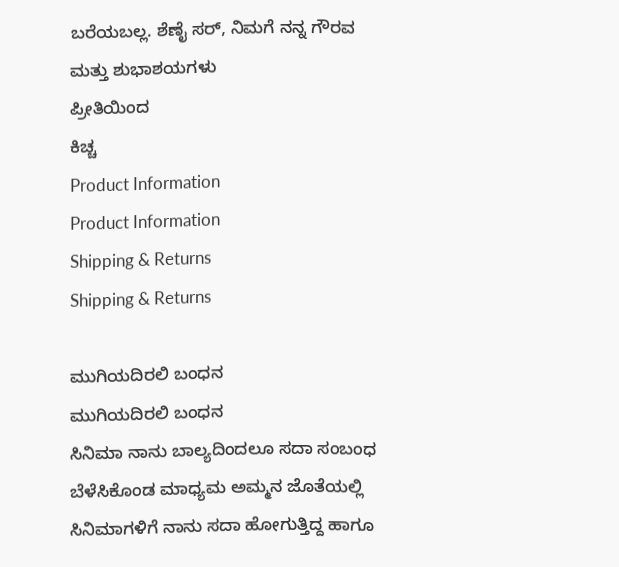ಬರೆಯಬಲ್ಲ. ಶೆಣೈ ಸರ್, ನಿಮಗೆ ನನ್ನ ಗೌರವ ಮತ್ತು ಶುಭಾಶಯಗಳು
ಪ್ರೀತಿಯಿಂದ
ಕಿಚ್ಚ
Product Information
Product Information
Shipping & Returns
Shipping & Returns

ಮುಗಿಯದಿರಲಿ ಬಂಧನ
ಮುಗಿಯದಿರಲಿ ಬಂಧನ
ಸಿನಿಮಾ ನಾನು ಬಾಲ್ಯದಿಂದಲೂ ಸದಾ ಸಂಬಂಧ ಬೆಳೆಸಿಕೊಂಡ ಮಾಧ್ಯಮ ಅಮ್ಮನ ಜೊತೆಯಲ್ಲಿ ಸಿನಿಮಾಗಳಿಗೆ ನಾನು ಸದಾ ಹೋಗುತ್ತಿದ್ದ ಹಾಗೂ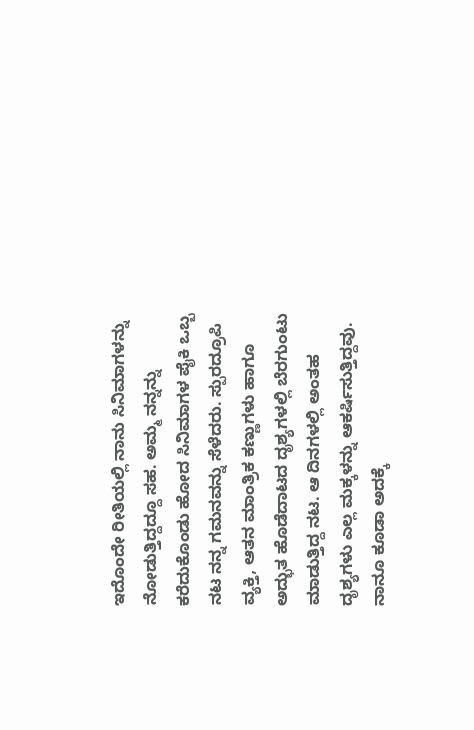ಇದೊಂದೇ ರೀತಿಯಲ್ಲಿ ನಾನು ಸಿನಿಮಾಗಳನ್ನು ನೋಡುತ್ತಿದ್ದದ್ದೂ ಸಹ. ಅಮ್ಮ ನನ್ನನ್ನು ಕರೆದುಕೊಂಡು ಹೋದ ಸಿನಿಮಾಗಳ ಪೈಕಿ ಒಬ್ಬ ನಟ ನನ್ನ ಗಮನವನ್ನು ಸೆಳೆದರು. ಸ್ಪುರದ್ರೂಪಿ ವ್ಯಕ್ತಿ, ಆತನ ಮಾಂತ್ರಿಕ ಕಣ್ಣುಗಳು ಹಾಗೂ ಅದ್ಭುತ ಹೊಡೆದಾಟದ ದೃಶ್ಯಗಳಲ್ಲಿ ಬೆರಗುಂಟು ಮಾಡುತ್ತಿದ್ದ ನಟ. ಆ ದಿನಗಳಲ್ಲಿ ಅಂತಹ ದೃಶ್ಯಗಳು ಎಲ್ಲ ಮಕ್ಕಳನ್ನು ಆಕರ್ಷಿಸುತ್ತಿದ್ದವು. ನಾನೂ ಕೂಡಾ ಅದಕ್ಕೆ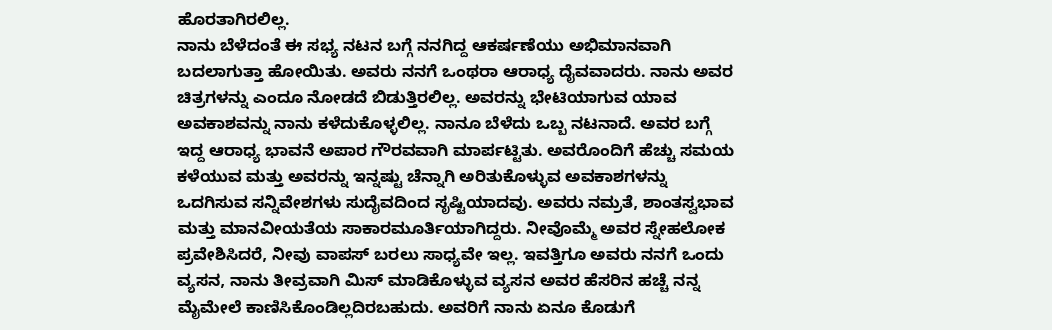ಹೊರತಾಗಿರಲಿಲ್ಲ.
ನಾನು ಬೆಳೆದಂತೆ ಈ ಸಭ್ಯ ನಟನ ಬಗ್ಗೆ ನನಗಿದ್ದ ಆಕರ್ಷಣೆಯು ಅಭಿಮಾನವಾಗಿ ಬದಲಾಗುತ್ತಾ ಹೋಯಿತು. ಅವರು ನನಗೆ ಒಂಥರಾ ಆರಾಧ್ಯ ದೈವವಾದರು. ನಾನು ಅವರ ಚಿತ್ರಗಳನ್ನು ಎಂದೂ ನೋಡದೆ ಬಿಡುತ್ತಿರಲಿಲ್ಲ. ಅವರನ್ನು ಭೇಟಿಯಾಗುವ ಯಾವ ಅವಕಾಶವನ್ನು ನಾನು ಕಳೆದುಕೊಳ್ಳಲಿಲ್ಲ. ನಾನೂ ಬೆಳೆದು ಒಬ್ಬ ನಟನಾದೆ. ಅವರ ಬಗ್ಗೆ ಇದ್ದ ಆರಾಧ್ಯ ಭಾವನೆ ಅಪಾರ ಗೌರವವಾಗಿ ಮಾರ್ಪಟ್ಟಿತು. ಅವರೊಂದಿಗೆ ಹೆಚ್ಚು ಸಮಯ ಕಳೆಯುವ ಮತ್ತು ಅವರನ್ನು ಇನ್ನಷ್ಟು ಚೆನ್ನಾಗಿ ಅರಿತುಕೊಳ್ಳುವ ಅವಕಾಶಗಳನ್ನು ಒದಗಿಸುವ ಸನ್ನಿವೇಶಗಳು ಸುದೈವದಿಂದ ಸೃಷ್ಟಿಯಾದವು. ಅವರು ನಮ್ರತೆ, ಶಾಂತಸ್ವಭಾವ ಮತ್ತು ಮಾನವೀಯತೆಯ ಸಾಕಾರಮೂರ್ತಿಯಾಗಿದ್ದರು. ನೀವೊಮ್ಮೆ ಅವರ ಸ್ನೇಹಲೋಕ ಪ್ರವೇಶಿಸಿದರೆ, ನೀವು ವಾಪಸ್ ಬರಲು ಸಾಧ್ಯವೇ ಇಲ್ಲ. ಇವತ್ತಿಗೂ ಅವರು ನನಗೆ ಒಂದು ವ್ಯಸನ, ನಾನು ತೀವ್ರವಾಗಿ ಮಿಸ್ ಮಾಡಿಕೊಳ್ಳುವ ವ್ಯಸನ ಅವರ ಹೆಸರಿನ ಹಚ್ಚೆ ನನ್ನ ಮೈಮೇಲೆ ಕಾಣಿಸಿಕೊಂಡಿಲ್ಲದಿರಬಹುದು. ಅವರಿಗೆ ನಾನು ಏನೂ ಕೊಡುಗೆ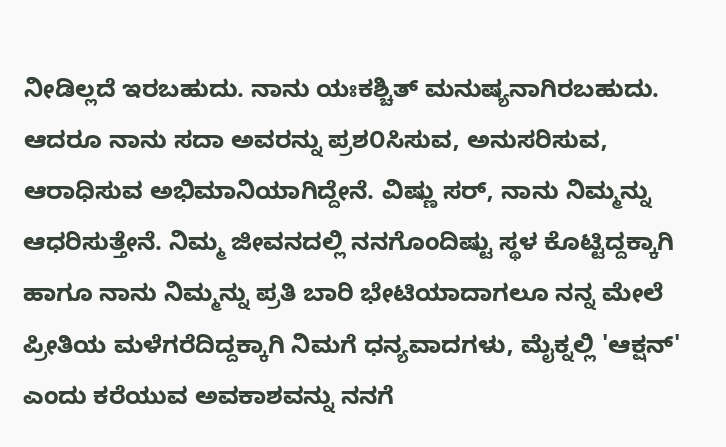ನೀಡಿಲ್ಲದೆ ಇರಬಹುದು. ನಾನು ಯಃಕಶ್ಚಿತ್ ಮನುಷ್ಯನಾಗಿರಬಹುದು. ಆದರೂ ನಾನು ಸದಾ ಅವರನ್ನು ಪ್ರಶ೦ಸಿಸುವ, ಅನುಸರಿಸುವ, ಆರಾಧಿಸುವ ಅಭಿಮಾನಿಯಾಗಿದ್ದೇನೆ. ವಿಷ್ಣು ಸರ್, ನಾನು ನಿಮ್ಮನ್ನು ಆಧರಿಸುತ್ತೇನೆ. ನಿಮ್ಮ ಜೀವನದಲ್ಲಿ ನನಗೊಂದಿಷ್ಟು ಸ್ಥಳ ಕೊಟ್ಟಿದ್ದಕ್ಕಾಗಿ ಹಾಗೂ ನಾನು ನಿಮ್ಮನ್ನು ಪ್ರತಿ ಬಾರಿ ಭೇಟಿಯಾದಾಗಲೂ ನನ್ನ ಮೇಲೆ ಪ್ರೀತಿಯ ಮಳೆಗರೆದಿದ್ದಕ್ಕಾಗಿ ನಿಮಗೆ ಧನ್ಯವಾದಗಳು, ಮೈಕ್ನಲ್ಲಿ 'ಆಕ್ಷನ್' ಎಂದು ಕರೆಯುವ ಅವಕಾಶವನ್ನು ನನಗೆ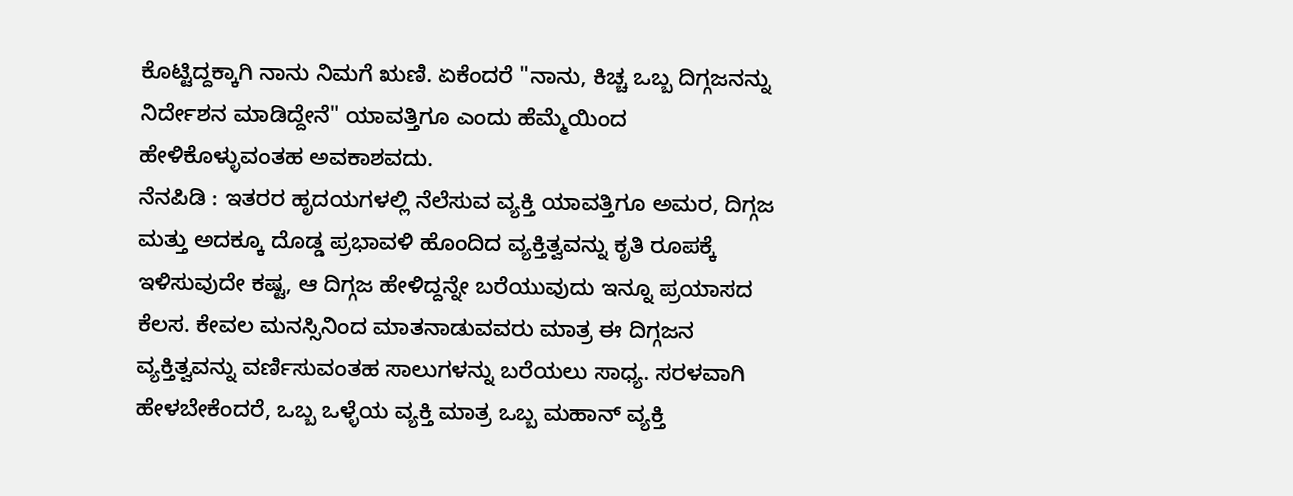ಕೊಟ್ಟಿದ್ದಕ್ಕಾಗಿ ನಾನು ನಿಮಗೆ ಋಣಿ. ಏಕೆಂದರೆ "ನಾನು, ಕಿಚ್ಚ ಒಬ್ಬ ದಿಗ್ಗಜನನ್ನು ನಿರ್ದೇಶನ ಮಾಡಿದ್ದೇನೆ" ಯಾವತ್ತಿಗೂ ಎಂದು ಹೆಮ್ಮೆಯಿಂದ ಹೇಳಿಕೊಳ್ಳುವಂತಹ ಅವಕಾಶವದು.
ನೆನಪಿಡಿ : ಇತರರ ಹೃದಯಗಳಲ್ಲಿ ನೆಲೆಸುವ ವ್ಯಕ್ತಿ ಯಾವತ್ತಿಗೂ ಅಮರ, ದಿಗ್ಗಜ ಮತ್ತು ಅದಕ್ಕೂ ದೊಡ್ಡ ಪ್ರಭಾವಳಿ ಹೊಂದಿದ ವ್ಯಕ್ತಿತ್ವವನ್ನು ಕೃತಿ ರೂಪಕ್ಕೆ ಇಳಿಸುವುದೇ ಕಷ್ಟ, ಆ ದಿಗ್ಗಜ ಹೇಳಿದ್ದನ್ನೇ ಬರೆಯುವುದು ಇನ್ನೂ ಪ್ರಯಾಸದ ಕೆಲಸ. ಕೇವಲ ಮನಸ್ಸಿನಿಂದ ಮಾತನಾಡುವವರು ಮಾತ್ರ ಈ ದಿಗ್ಗಜನ ವ್ಯಕ್ತಿತ್ವವನ್ನು ವರ್ಣಿಸುವಂತಹ ಸಾಲುಗಳನ್ನು ಬರೆಯಲು ಸಾಧ್ಯ. ಸರಳವಾಗಿ ಹೇಳಬೇಕೆಂದರೆ, ಒಬ್ಬ ಒಳ್ಳೆಯ ವ್ಯಕ್ತಿ ಮಾತ್ರ ಒಬ್ಬ ಮಹಾನ್ ವ್ಯಕ್ತಿ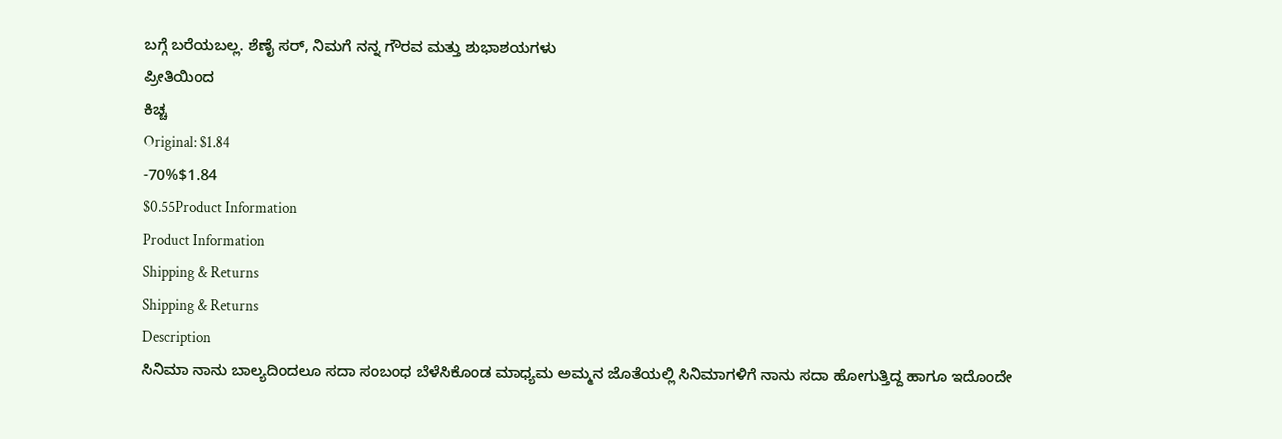ಬಗ್ಗೆ ಬರೆಯಬಲ್ಲ. ಶೆಣೈ ಸರ್, ನಿಮಗೆ ನನ್ನ ಗೌರವ ಮತ್ತು ಶುಭಾಶಯಗಳು
ಪ್ರೀತಿಯಿಂದ
ಕಿಚ್ಚ
Original: $1.84
-70%$1.84
$0.55Product Information
Product Information
Shipping & Returns
Shipping & Returns
Description
ಸಿನಿಮಾ ನಾನು ಬಾಲ್ಯದಿಂದಲೂ ಸದಾ ಸಂಬಂಧ ಬೆಳೆಸಿಕೊಂಡ ಮಾಧ್ಯಮ ಅಮ್ಮನ ಜೊತೆಯಲ್ಲಿ ಸಿನಿಮಾಗಳಿಗೆ ನಾನು ಸದಾ ಹೋಗುತ್ತಿದ್ದ ಹಾಗೂ ಇದೊಂದೇ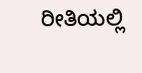ರೀತಿಯಲ್ಲಿ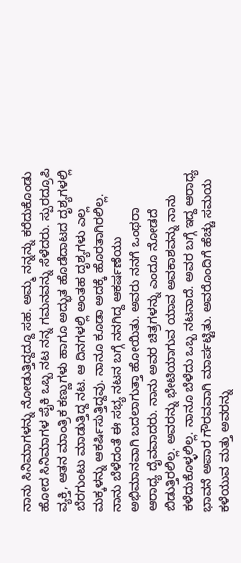ನಾನು ಸಿನಿಮಾಗಳನ್ನು ನೋಡುತ್ತಿದ್ದದ್ದೂ ಸಹ. ಅಮ್ಮ ನನ್ನನ್ನು ಕರೆದುಕೊಂಡು ಹೋದ ಸಿನಿಮಾಗಳ ಪೈಕಿ ಒಬ್ಬ ನಟ ನನ್ನ ಗಮನವನ್ನು ಸೆಳೆದರು. ಸ್ಪುರದ್ರೂಪಿ ವ್ಯಕ್ತಿ, ಆತನ ಮಾಂತ್ರಿಕ ಕಣ್ಣುಗಳು ಹಾಗೂ ಅದ್ಭುತ ಹೊಡೆದಾಟದ ದೃಶ್ಯಗಳಲ್ಲಿ ಬೆರಗುಂಟು ಮಾಡುತ್ತಿದ್ದ ನಟ. ಆ ದಿನಗಳಲ್ಲಿ ಅಂತಹ ದೃಶ್ಯಗಳು ಎಲ್ಲ ಮಕ್ಕಳನ್ನು ಆಕರ್ಷಿಸುತ್ತಿದ್ದವು. ನಾನೂ ಕೂಡಾ ಅದಕ್ಕೆ ಹೊರತಾಗಿರಲಿಲ್ಲ.
ನಾನು ಬೆಳೆದಂತೆ ಈ ಸಭ್ಯ ನಟನ ಬಗ್ಗೆ ನನಗಿದ್ದ ಆಕರ್ಷಣೆಯು ಅಭಿಮಾನವಾಗಿ ಬದಲಾಗುತ್ತಾ ಹೋಯಿತು. ಅವರು ನನಗೆ ಒಂಥರಾ ಆರಾಧ್ಯ ದೈವವಾದರು. ನಾನು ಅವರ ಚಿತ್ರಗಳನ್ನು ಎಂದೂ ನೋಡದೆ ಬಿಡುತ್ತಿರಲಿಲ್ಲ. ಅವರನ್ನು ಭೇಟಿಯಾಗುವ ಯಾವ ಅವಕಾಶವನ್ನು ನಾನು ಕಳೆದುಕೊಳ್ಳಲಿಲ್ಲ. ನಾನೂ ಬೆಳೆದು ಒಬ್ಬ ನಟನಾದೆ. ಅವರ ಬಗ್ಗೆ ಇದ್ದ ಆರಾಧ್ಯ ಭಾವನೆ ಅಪಾರ ಗೌರವವಾಗಿ ಮಾರ್ಪಟ್ಟಿತು. ಅವರೊಂದಿಗೆ ಹೆಚ್ಚು ಸಮಯ ಕಳೆಯುವ ಮತ್ತು ಅವರನ್ನು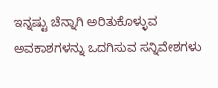ಇನ್ನಷ್ಟು ಚೆನ್ನಾಗಿ ಅರಿತುಕೊಳ್ಳುವ ಅವಕಾಶಗಳನ್ನು ಒದಗಿಸುವ ಸನ್ನಿವೇಶಗಳು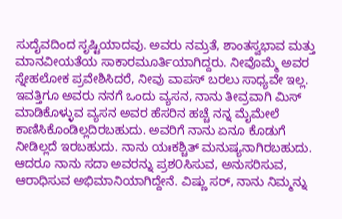ಸುದೈವದಿಂದ ಸೃಷ್ಟಿಯಾದವು. ಅವರು ನಮ್ರತೆ, ಶಾಂತಸ್ವಭಾವ ಮತ್ತು ಮಾನವೀಯತೆಯ ಸಾಕಾರಮೂರ್ತಿಯಾಗಿದ್ದರು. ನೀವೊಮ್ಮೆ ಅವರ ಸ್ನೇಹಲೋಕ ಪ್ರವೇಶಿಸಿದರೆ, ನೀವು ವಾಪಸ್ ಬರಲು ಸಾಧ್ಯವೇ ಇಲ್ಲ. ಇವತ್ತಿಗೂ ಅವರು ನನಗೆ ಒಂದು ವ್ಯಸನ, ನಾನು ತೀವ್ರವಾಗಿ ಮಿಸ್ ಮಾಡಿಕೊಳ್ಳುವ ವ್ಯಸನ ಅವರ ಹೆಸರಿನ ಹಚ್ಚೆ ನನ್ನ ಮೈಮೇಲೆ ಕಾಣಿಸಿಕೊಂಡಿಲ್ಲದಿರಬಹುದು. ಅವರಿಗೆ ನಾನು ಏನೂ ಕೊಡುಗೆ ನೀಡಿಲ್ಲದೆ ಇರಬಹುದು. ನಾನು ಯಃಕಶ್ಚಿತ್ ಮನುಷ್ಯನಾಗಿರಬಹುದು. ಆದರೂ ನಾನು ಸದಾ ಅವರನ್ನು ಪ್ರಶ೦ಸಿಸುವ, ಅನುಸರಿಸುವ, ಆರಾಧಿಸುವ ಅಭಿಮಾನಿಯಾಗಿದ್ದೇನೆ. ವಿಷ್ಣು ಸರ್, ನಾನು ನಿಮ್ಮನ್ನು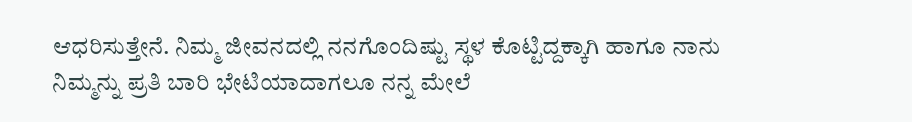ಆಧರಿಸುತ್ತೇನೆ. ನಿಮ್ಮ ಜೀವನದಲ್ಲಿ ನನಗೊಂದಿಷ್ಟು ಸ್ಥಳ ಕೊಟ್ಟಿದ್ದಕ್ಕಾಗಿ ಹಾಗೂ ನಾನು ನಿಮ್ಮನ್ನು ಪ್ರತಿ ಬಾರಿ ಭೇಟಿಯಾದಾಗಲೂ ನನ್ನ ಮೇಲೆ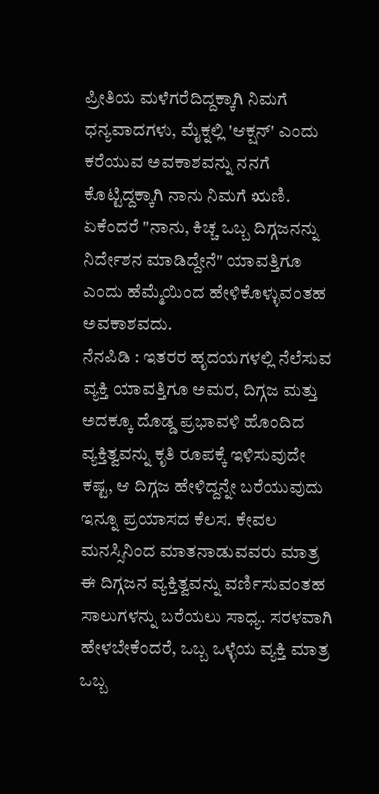ಪ್ರೀತಿಯ ಮಳೆಗರೆದಿದ್ದಕ್ಕಾಗಿ ನಿಮಗೆ ಧನ್ಯವಾದಗಳು, ಮೈಕ್ನಲ್ಲಿ 'ಆಕ್ಷನ್' ಎಂದು ಕರೆಯುವ ಅವಕಾಶವನ್ನು ನನಗೆ ಕೊಟ್ಟಿದ್ದಕ್ಕಾಗಿ ನಾನು ನಿಮಗೆ ಋಣಿ. ಏಕೆಂದರೆ "ನಾನು, ಕಿಚ್ಚ ಒಬ್ಬ ದಿಗ್ಗಜನನ್ನು ನಿರ್ದೇಶನ ಮಾಡಿದ್ದೇನೆ" ಯಾವತ್ತಿಗೂ ಎಂದು ಹೆಮ್ಮೆಯಿಂದ ಹೇಳಿಕೊಳ್ಳುವಂತಹ ಅವಕಾಶವದು.
ನೆನಪಿಡಿ : ಇತರರ ಹೃದಯಗಳಲ್ಲಿ ನೆಲೆಸುವ ವ್ಯಕ್ತಿ ಯಾವತ್ತಿಗೂ ಅಮರ, ದಿಗ್ಗಜ ಮತ್ತು ಅದಕ್ಕೂ ದೊಡ್ಡ ಪ್ರಭಾವಳಿ ಹೊಂದಿದ ವ್ಯಕ್ತಿತ್ವವನ್ನು ಕೃತಿ ರೂಪಕ್ಕೆ ಇಳಿಸುವುದೇ ಕಷ್ಟ, ಆ ದಿಗ್ಗಜ ಹೇಳಿದ್ದನ್ನೇ ಬರೆಯುವುದು ಇನ್ನೂ ಪ್ರಯಾಸದ ಕೆಲಸ. ಕೇವಲ ಮನಸ್ಸಿನಿಂದ ಮಾತನಾಡುವವರು ಮಾತ್ರ ಈ ದಿಗ್ಗಜನ ವ್ಯಕ್ತಿತ್ವವನ್ನು ವರ್ಣಿಸುವಂತಹ ಸಾಲುಗಳನ್ನು ಬರೆಯಲು ಸಾಧ್ಯ. ಸರಳವಾಗಿ ಹೇಳಬೇಕೆಂದರೆ, ಒಬ್ಬ ಒಳ್ಳೆಯ ವ್ಯಕ್ತಿ ಮಾತ್ರ ಒಬ್ಬ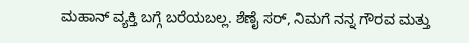ಮಹಾನ್ ವ್ಯಕ್ತಿ ಬಗ್ಗೆ ಬರೆಯಬಲ್ಲ. ಶೆಣೈ ಸರ್, ನಿಮಗೆ ನನ್ನ ಗೌರವ ಮತ್ತು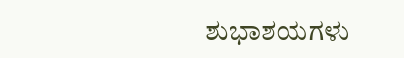ಶುಭಾಶಯಗಳು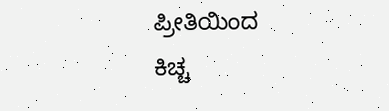ಪ್ರೀತಿಯಿಂದ
ಕಿಚ್ಚ